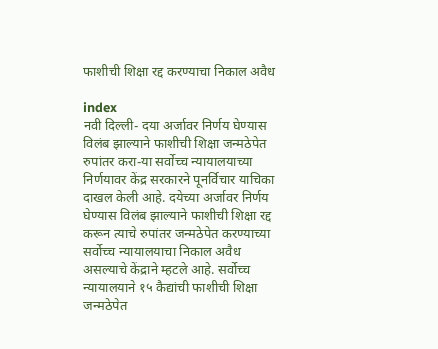फाशीची शिक्षा रद्द करण्याचा निकाल अवैध

index
नवी दिल्ली- दया अर्जावर निर्णय घेण्यास विलंब झाल्याने फाशीची शिक्षा जन्मठेपेत रुपांतर करा-या सर्वोच्च न्यायालयाच्या निर्णयावर केंद्र सरकारने पूनर्विचार याचिका दाखल केली आहे. दयेच्या अर्जावर निर्णय घेण्यास विलंब झाल्याने फाशीची शिक्षा रद्द करून त्याचे रुपांतर जन्मठेपेत करण्याच्या सर्वोच्च न्यायालयाचा निकाल अवैध असल्याचे केंद्राने म्हटले आहे. सर्वोच्च न्यायालयाने १५ कैद्यांची फाशीची शिक्षा जन्मठेपेत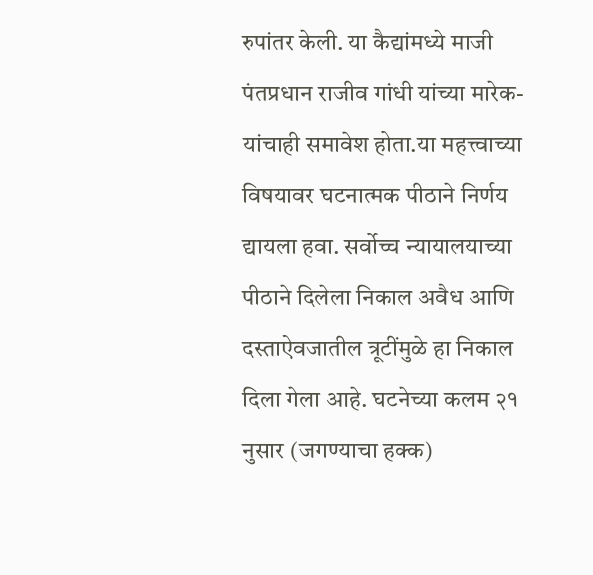रुपांतर केली. या कैद्यांमध्ये माजी पंतप्रधान राजीव गांधी यांच्या मारेक-यांचाही समावेश होता.या महत्त्वाच्या विषयावर घटनात्मक पीठाने निर्णय द्यायला हवा. सर्वोच्च न्यायालयाच्या पीठाने दिलेला निकाल अवैध आणि दस्ताऐवजातील त्रूटींमुळे हा निकाल दिला गेला आहे. घटनेच्या कलम २१ नुसार (जगण्याचा हक्क)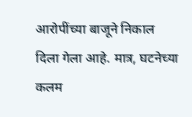आरोपींच्या बाजूने निकाल दिला गेला आहे. मात्र, घटनेच्या कलम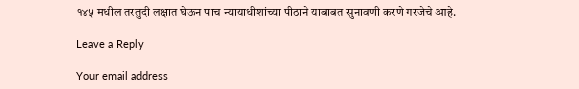१४५ मधील तरतुदी लक्षात घेऊन पाच न्यायाधीशांच्या पीठाने याबाबत सुनावणी करणे गरजेचे आहे.

Leave a Reply

Your email address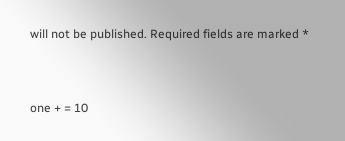will not be published. Required fields are marked *


one + = 10